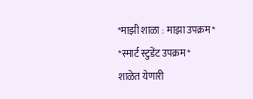*माझी शाळा : माझा उपक्रम*
*स्मार्ट स्टुडेंट उपक्रम*
शाळेत येणारी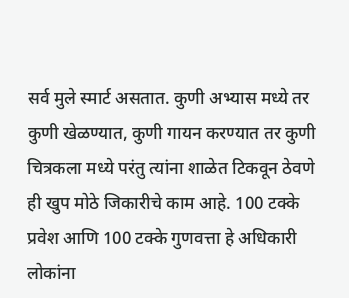सर्व मुले स्मार्ट असतात. कुणी अभ्यास मध्ये तर कुणी खेळण्यात, कुणी गायन करण्यात तर कुणी चित्रकला मध्ये परंतु त्यांना शाळेत टिकवून ठेवणे ही खुप मोठे जिकारीचे काम आहे. 100 टक्के प्रवेश आणि 100 टक्के गुणवत्ता हे अधिकारी लोकांना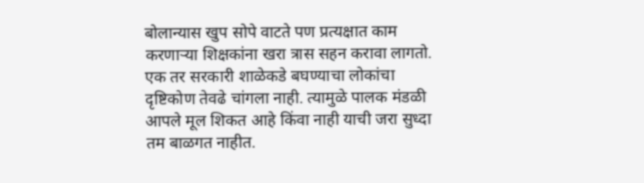बोलान्यास खुप सोपे वाटते पण प्रत्यक्षात काम करणाऱ्या शिक्षकांना खरा त्रास सहन करावा लागतो. एक तर सरकारी शाळेकडे बघण्याचा लोकांचा दृष्टिकोण तेवढे चांगला नाही. त्यामुळे पालक मंडळी आपले मूल शिकत आहे किंवा नाही याची जरा सुध्दा तम बाळगत नाहीत.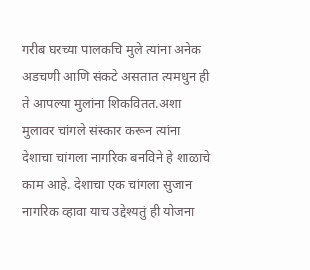गरीब घरच्या पालकचि मुले त्यांना अनेक अडचणी आणि संकटे असतात त्यमधुन ही ते आपल्या मुलांना शिकवितत.अशा मुलावर चांगले संस्कार करून त्यांना देशाचा चांगला नागरिक बनविने हे शाळाचे काम आहे. देशाचा एक चांगला सुजान नागरिक व्हावा याच उद्देश्यतुं ही योजना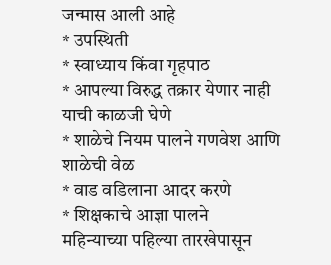जन्मास आली आहे
* उपस्थिती
* स्वाध्याय किंवा गृहपाठ
* आपल्या विरुद्ध तक्रार येणार नाही याची काळजी घेणे
* शाळेचे नियम पालने गणवेश आणि शाळेची वेळ
* वाड वडिलाना आदर करणे
* शिक्षकाचे आज्ञा पालने
महिन्याच्या पहिल्या तारखेपासून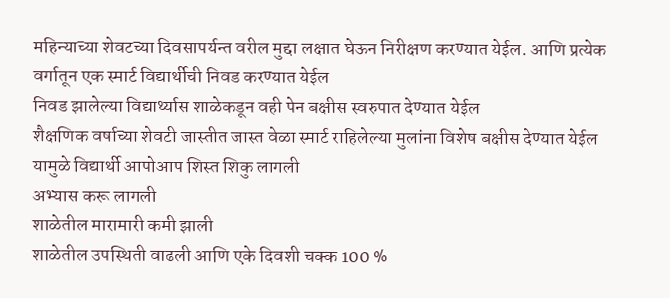महिन्याच्या शेवटच्या दिवसापर्यन्त वरील मुद्दा लक्षात घेऊन निरीक्षण करण्यात येईल. आणि प्रत्येक वर्गातून एक स्मार्ट विद्यार्थीची निवड करण्यात येईल
निवड झालेल्या विद्यार्थ्यास शाळेकडून वही पेन बक्षीस स्वरुपात देण्यात येईल
शैक्षणिक वर्षाच्या शेवटी जास्तीत जास्त वेळा स्मार्ट राहिलेल्या मुलांना विशेष बक्षीस देण्यात येईल
यामुळे विद्यार्थी आपोआप शिस्त शिकु लागली
अभ्यास करू लागली
शाळेतील मारामारी कमी झाली
शाळेतील उपस्थिती वाढली आणि एके दिवशी चक्क 100 %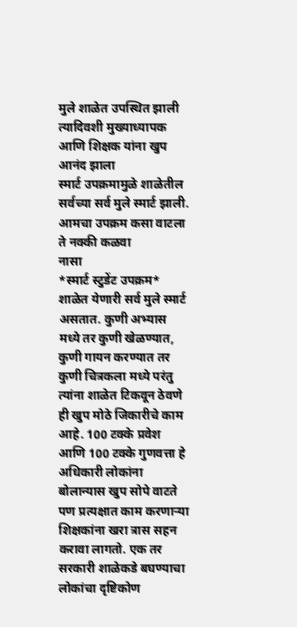मुले शाळेत उपस्थित झाली
त्यादिवशी मुख्याध्यापक आणि शिक्षक यांना खुप आनंद झाला
स्मार्ट उपक्रमामुळे शाळेतील सर्वच्या सर्व मुले स्मार्ट झाली.
आमचा उपक्रम कसा वाटला ते नक्की कळवा
नासा
*स्मार्ट स्टुडेंट उपक्रम*
शाळेत येणारी सर्व मुले स्मार्ट असतात. कुणी अभ्यास मध्ये तर कुणी खेळण्यात, कुणी गायन करण्यात तर कुणी चित्रकला मध्ये परंतु त्यांना शाळेत टिकवून ठेवणे ही खुप मोठे जिकारीचे काम आहे. 100 टक्के प्रवेश आणि 100 टक्के गुणवत्ता हे अधिकारी लोकांना बोलान्यास खुप सोपे वाटते पण प्रत्यक्षात काम करणाऱ्या शिक्षकांना खरा त्रास सहन करावा लागतो. एक तर सरकारी शाळेकडे बघण्याचा लोकांचा दृष्टिकोण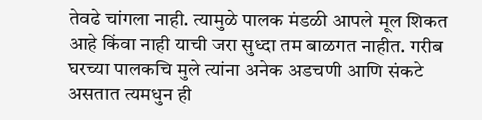तेवढे चांगला नाही. त्यामुळे पालक मंडळी आपले मूल शिकत आहे किंवा नाही याची जरा सुध्दा तम बाळगत नाहीत. गरीब घरच्या पालकचि मुले त्यांना अनेक अडचणी आणि संकटे असतात त्यमधुन ही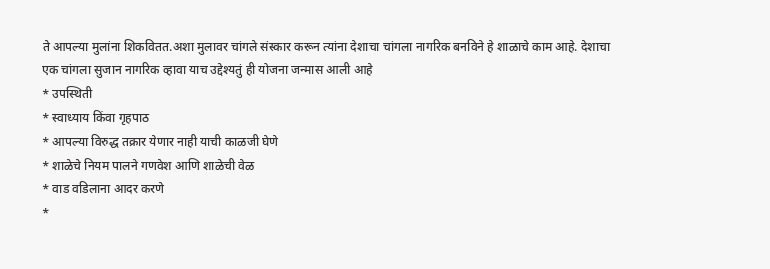ते आपल्या मुलांना शिकवितत.अशा मुलावर चांगले संस्कार करून त्यांना देशाचा चांगला नागरिक बनविने हे शाळाचे काम आहे. देशाचा एक चांगला सुजान नागरिक व्हावा याच उद्देश्यतुं ही योजना जन्मास आली आहे
* उपस्थिती
* स्वाध्याय किंवा गृहपाठ
* आपल्या विरुद्ध तक्रार येणार नाही याची काळजी घेणे
* शाळेचे नियम पालने गणवेश आणि शाळेची वेळ
* वाड वडिलाना आदर करणे
*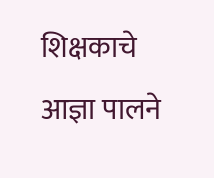शिक्षकाचे आज्ञा पालने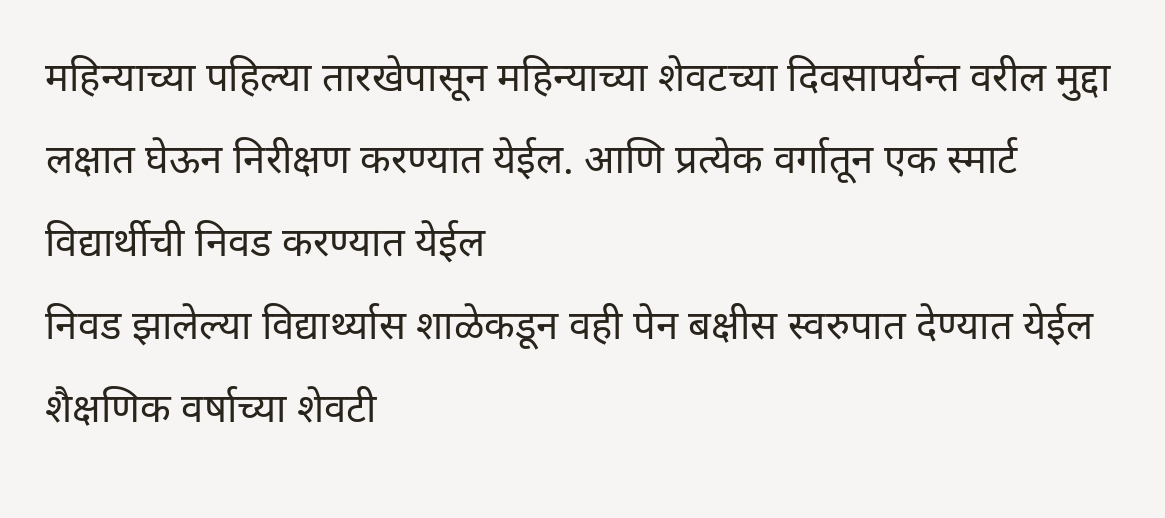महिन्याच्या पहिल्या तारखेपासून महिन्याच्या शेवटच्या दिवसापर्यन्त वरील मुद्दा लक्षात घेऊन निरीक्षण करण्यात येईल. आणि प्रत्येक वर्गातून एक स्मार्ट विद्यार्थीची निवड करण्यात येईल
निवड झालेल्या विद्यार्थ्यास शाळेकडून वही पेन बक्षीस स्वरुपात देण्यात येईल
शैक्षणिक वर्षाच्या शेवटी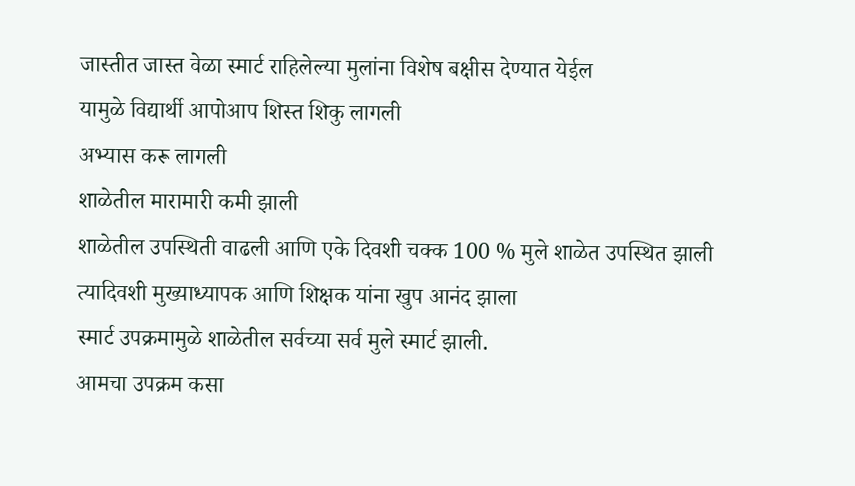जास्तीत जास्त वेळा स्मार्ट राहिलेल्या मुलांना विशेष बक्षीस देण्यात येईल
यामुळे विद्यार्थी आपोआप शिस्त शिकु लागली
अभ्यास करू लागली
शाळेतील मारामारी कमी झाली
शाळेतील उपस्थिती वाढली आणि एके दिवशी चक्क 100 % मुले शाळेत उपस्थित झाली
त्यादिवशी मुख्याध्यापक आणि शिक्षक यांना खुप आनंद झाला
स्मार्ट उपक्रमामुळे शाळेतील सर्वच्या सर्व मुले स्मार्ट झाली.
आमचा उपक्रम कसा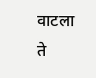वाटला ते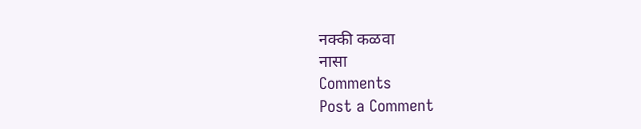नक्की कळवा
नासा
Comments
Post a Comment